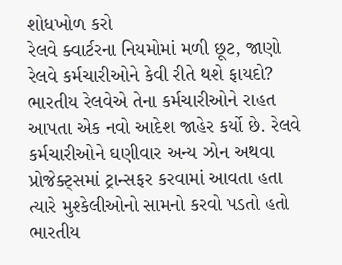શોધખોળ કરો
રેલવે ક્વાર્ટરના નિયમોમાં મળી છૂટ, જાણો રેલવે કર્મચારીઓને કેવી રીતે થશે ફાયદો?
ભારતીય રેલવેએ તેના કર્મચારીઓને રાહત આપતા એક નવો આદેશ જાહેર કર્યો છે. રેલવે કર્મચારીઓને ઘણીવાર અન્ય ઝોન અથવા પ્રોજેક્ટ્સમાં ટ્રાન્સફર કરવામાં આવતા હતા ત્યારે મુશ્કેલીઓનો સામનો કરવો પડતો હતો
ભારતીય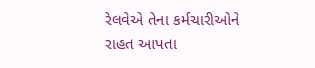રેલવેએ તેના કર્મચારીઓને રાહત આપતા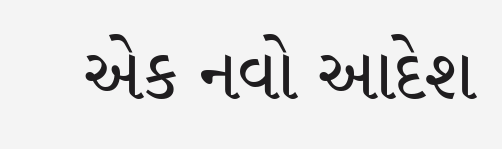એક નવો આદેશ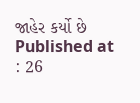જાહેર કર્યો છે
Published at : 26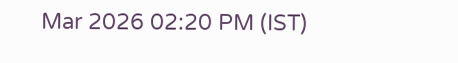Mar 2026 02:20 PM (IST)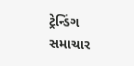ટ્રેન્ડિંગ સમાચાર